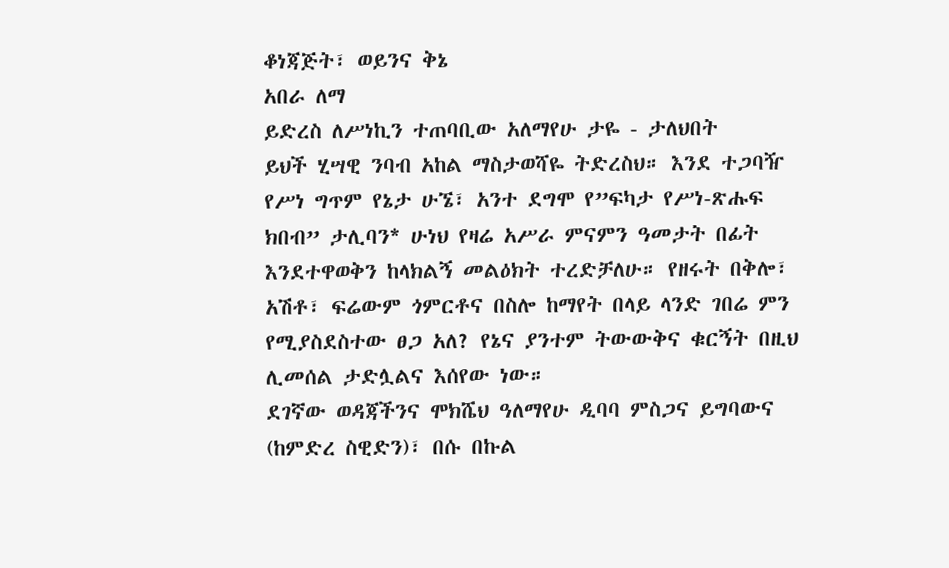ቆነጃጅት፣ ወይንና ቅኔ
አበራ ለማ
ይድረስ ለሥነኪን ተጠባቢው አለማየሁ ታዬ - ታለህበት
ይህች ሂሣዊ ንባብ አከል ማስታወሻዬ ትድረስህ። እንደ ተጋባዥ የሥነ ግጥም የኔታ ሁኜ፣ አንተ ደግሞ የ”ፍካታ የሥነ-ጽሑፍ ክበብ” ታሊባን* ሁነህ የዛሬ አሥራ ምናምን ዓመታት በፊት እንደተዋወቅን ከላክልኝ መልዕክት ተረድቻለሁ። የዘሩት በቅሎ፣ አሽቶ፣ ፍሬውም ጎምርቶና በስሎ ከማየት በላይ ላንድ ገበሬ ምን የሚያስደስተው ፀጋ አለ? የኔና ያንተም ትውውቅና ቁርኝት በዚህ ሊመሰል ታድሏልና እሰየው ነው።
ደገኛው ወዳጃችንና ሞክሼህ ዓለማየሁ ዲባባ ምስጋና ይግባውና (ከምድረ ስዊድን)፣ በሱ በኩል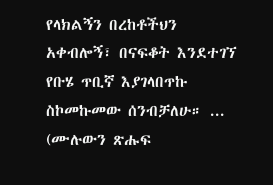የላክልኝን በረከቶችህን አቀብሎኝ፣ በናፍቆት እንደተገኘ የቡሄ ጥቢኛ እያገላበጥኩ ስኮመኩመው ሰንብቻለሁ። ... (ሙሉውን ጽሑፍ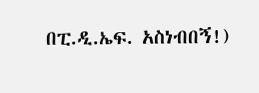በፒ.ዲ.ኤፍ. አስነብበኝ!)